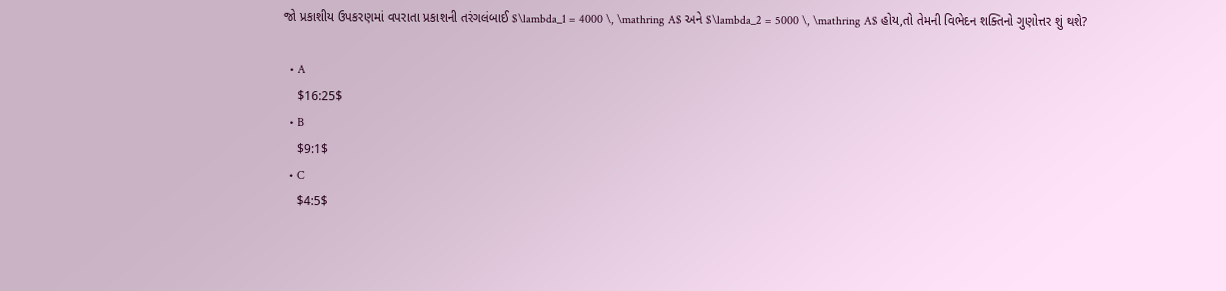જો પ્રકાશીય ઉપકરણમાં વપરાતા પ્રકાશની તરંગલંબાઈ $\lambda_1 = 4000 \, \mathring A$ અને $\lambda_2 = 5000 \, \mathring A$ હોય,તો તેમની વિભેદન શક્તિનો ગુણોત્તર શું થશે?

  • A
    $16:25$
  • B
    $9:1$
  • C
    $4:5$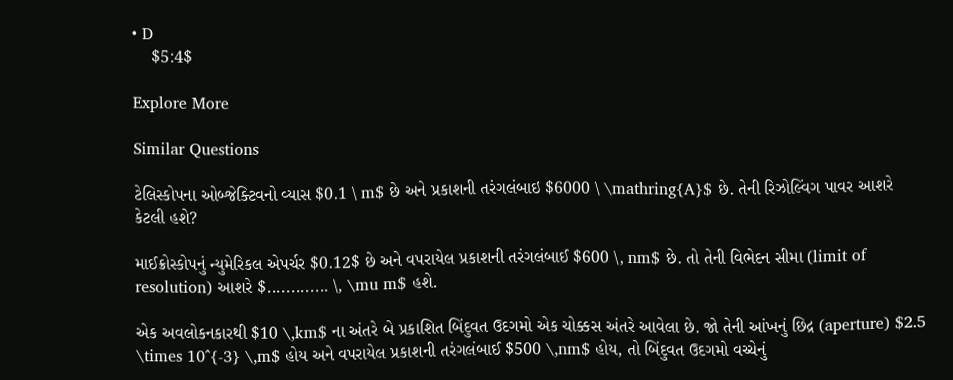• D
    $5:4$

Explore More

Similar Questions

ટેલિસ્કોપના ઓબ્જેક્ટિવનો વ્યાસ $0.1 \ m$ છે અને પ્રકાશની તરંગલંબાઇ $6000 \ \mathring{A}$ છે. તેની રિઝોલ્વિંગ પાવર આશરે કેટલી હશે?

માઈક્રોસ્કોપનું ન્યુમેરિકલ એપર્ચર $0.12$ છે અને વપરાયેલ પ્રકાશની તરંગલંબાઈ $600 \, nm$ છે. તો તેની વિભેદન સીમા (limit of resolution) આશરે $............. \, \mu m$ હશે.

એક અવલોકનકારથી $10 \,km$ ના અંતરે બે પ્રકાશિત બિંદુવત ઉદગમો એક ચોક્કસ અંતરે આવેલા છે. જો તેની આંખનું છિદ્ર (aperture) $2.5 \times 10^{-3} \,m$ હોય અને વપરાયેલ પ્રકાશની તરંગલંબાઈ $500 \,nm$ હોય, તો બિંદુવત ઉદગમો વચ્ચેનું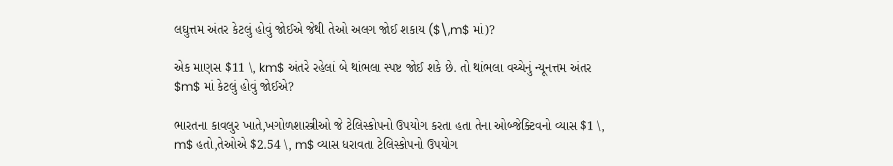લઘુત્તમ અંતર કેટલું હોવું જોઈએ જેથી તેઓ અલગ જોઈ શકાય ($\,m$ માં)?

એક માણસ $11 \, km$ અંતરે રહેલાં બે થાંભલા સ્પષ્ટ જોઈ શકે છે. તો થાંભલા વચ્ચેનું ન્યૂનત્તમ અંતર $m$ માં કેટલું હોવું જોઈએ?

ભારતના કાવલુર ખાતે,ખગોળશાસ્ત્રીઓ જે ટેલિસ્કોપનો ઉપયોગ કરતા હતા તેના ઓબ્જેક્ટિવનો વ્યાસ $1 \, m$ હતો,તેઓએ $2.54 \, m$ વ્યાસ ધરાવતા ટેલિસ્કોપનો ઉપયોગ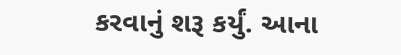કરવાનું શરૂ કર્યું. આના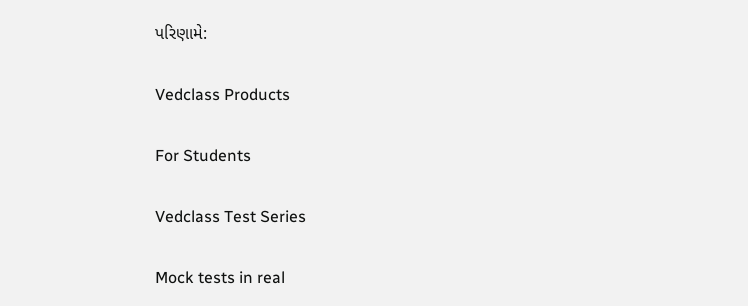પરિણામે:

Vedclass Products

For Students

Vedclass Test Series

Mock tests in real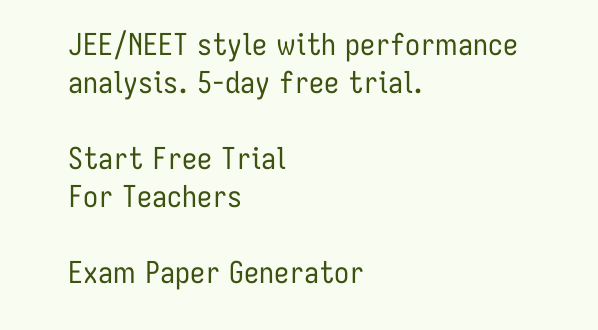JEE/NEET style with performance analysis. 5-day free trial.

Start Free Trial
For Teachers

Exam Paper Generator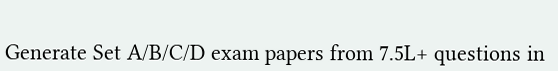Generate Set A/B/C/D exam papers from 7.5L+ questions in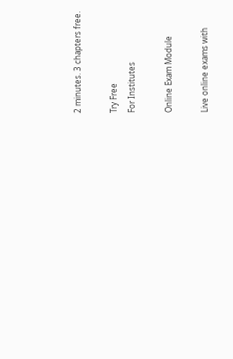2 minutes. 3 chapters free.

Try Free
For Institutes

Online Exam Module

Live online exams with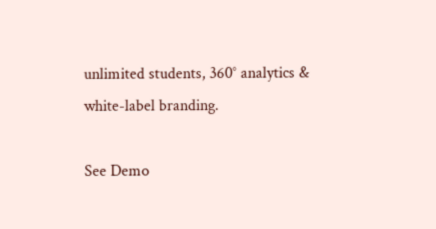unlimited students, 360° analytics & white-label branding.

See Demo